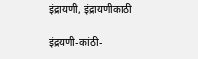इंद्रायणी, इंद्रायणीकाठी

इंद्रयणी-कांठी-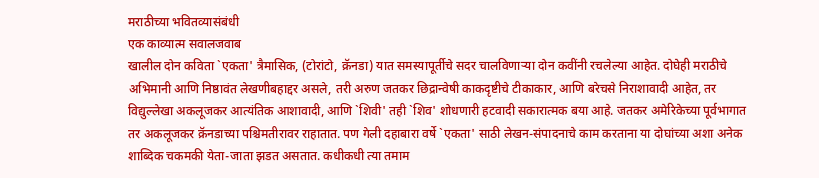मराठीच्या भवितव्यासंबंधी
एक काव्यात्म सवालजवाब
खालील दोन कविता `एकता' त्रैमासिक, (टोरांटो, क्रॅनडा) यात समस्यापूर्तीचे सदर चालविणाऱ्या दोन कवींनी रचलेल्या आहेत. दोघेही मराठीचे अभिमानी आणि निष्ठावंत लेखणीबहाद्दर असले, तरी अरुण जतकर छिद्रान्वेषी काकदृष्टीचे टीकाकार, आणि बरेचसे निराशावादी आहेत, तर विद्युल्लेखा अकलूजकर आत्यंतिक आशावादी, आणि `शिवी' तही `शिव' शोधणारी हटवादी सकारात्मक बया आहे. जतकर अमेरिकेच्या पूर्वभागात तर अकलूजकर क्रॅनडाच्या पश्चिमतीरावर राहातात. पण गेली दहाबारा वर्षे `एकता' साठी लेखन-संपादनाचे काम करताना या दोघांच्या अशा अनेक शाब्दिक चकमकी येता-जाता झडत असतात. कधीकधी त्या तमाम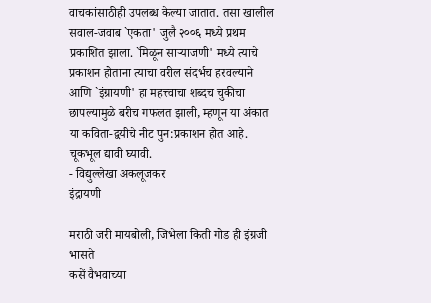वाचकांसाठीही उपलब्ध केल्या जातात. तसा खालील सवाल-जवाब `एकता' जुलै २००६ मध्ये प्रथम प्रकाशित झाला. `मिळून साऱ्याजणी' मध्ये त्याचे प्रकाशन होताना त्याचा वरील संदर्भच हरवल्याने आणि `इंग्रायणी' हा महत्त्वाचा शब्दच चुकीचा छापल्यामुळे बरीच गफलत झाली, म्हणून या अंकात या कविता-द्वयीचे नीट पुन:प्रकाशन होत आहे. चूकभूल द्यावी घ्यावी.
- विद्युल्लेखा अकलूजकर
इंद्रायणी

मराठी जरी मायबोली, जिभेला किती गोड ही इंग्रजी भासते
कसें वैभवाच्या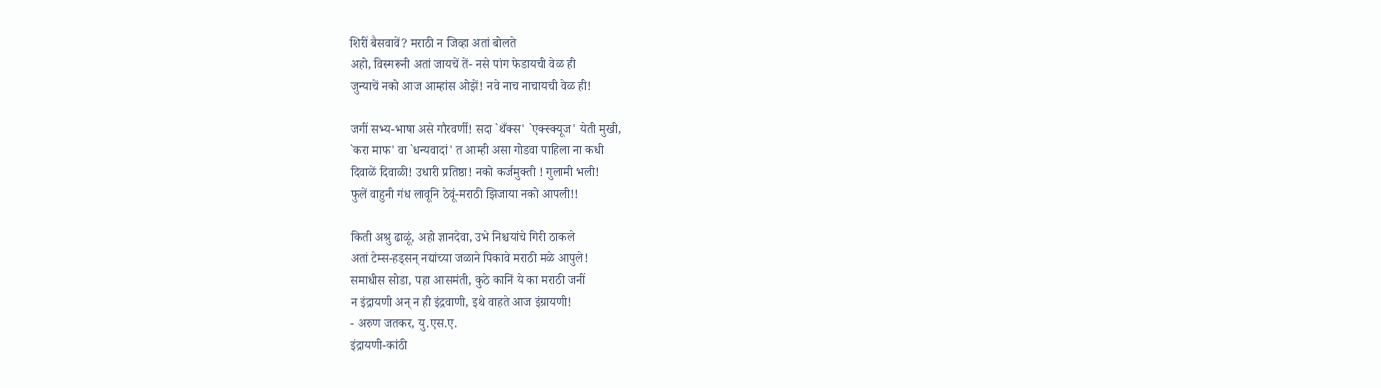शिरीं बैसवावें? मराठी न जिव्हा अतां बोलते
अहो, विस्मरूनी अतां जायचें तें- नसे पांग फेडायची वेळ ही
जुन्याचें नको आज आम्हांस ओझें! नवे नाच नाचायची वेळ ही!

जगीं सभ्य-भाषा असे गौरवर्णी! सदा `थँक्स' `एक्स्क्यूज' येती मुखी,
`करा माफ' वा `धन्यवादां' त आम्ही असा गोडवा पाहिला ना कधी
दिवाळें दिवाळी! उधारी प्रतिष्ठा! नको कर्जमुक्ती ! गुलामी भली!
फुलें वाहुनी गंध लावूनि ठेवूं-मराठी झिजाया नको आपली!!

किती अश्रु ढाळूं, अहो ज्ञानदेवा, उभे निश्चयांचे गिरी ठाकले
अतां टेम्स-हड्सन् नद्यांच्या जळाने पिकावे मराठी मळे आपुले!
समाधीस सोडा, पहा आसमंती, कुठे कानिं ये का मराठी जनीं
न इंद्रायणी अन् न ही इंद्रवाणी, इथे वाहते आज इंग्रायणी!
- अरुण जतकर, यु.एस.ए.
इंद्रायणी-कांठी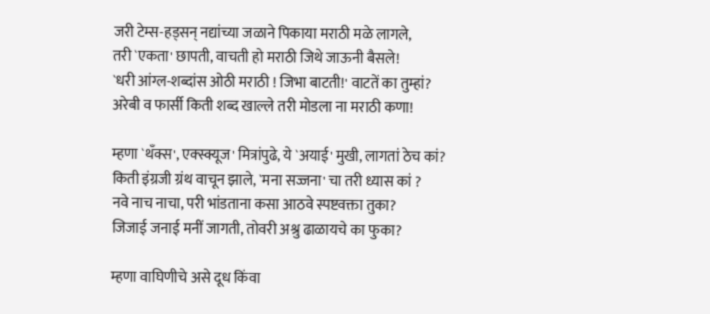जरी टेम्स-हड्सन् नद्यांच्या जळाने पिकाया मराठी मळे लागले,
तरी `एकता' छापती, वाचती हो मराठी जिथे जाऊनी बैसले!
`धरी आंग्ल-शब्दांस ओठी मराठी ! जिभा बाटती!' वाटतें का तुम्हां?
अरेबी व फार्सी किती शब्द खाल्ले तरी मोडला ना मराठी कणा!

म्हणा `थँक्स', एक्स्क्यूज' मित्रांपुढे, ये `अयाई' मुखी, लागतां ठेच कां?
किती इंग्रजी ग्रंथ वाचून झाले, `मना सज्जना' चा तरी ध्यास कां ?
नवे नाच नाचा, परी भांडताना कसा आठवे स्पष्टवक्ता तुका?
जिजाई जनाई मनीं जागती, तोवरी अश्रु ढाळायचे का फुका?

म्हणा वाघिणीचे असे दूध किंवा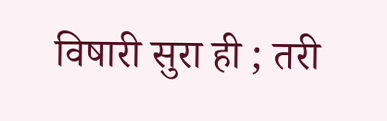विषारी सुरा ही ; तरी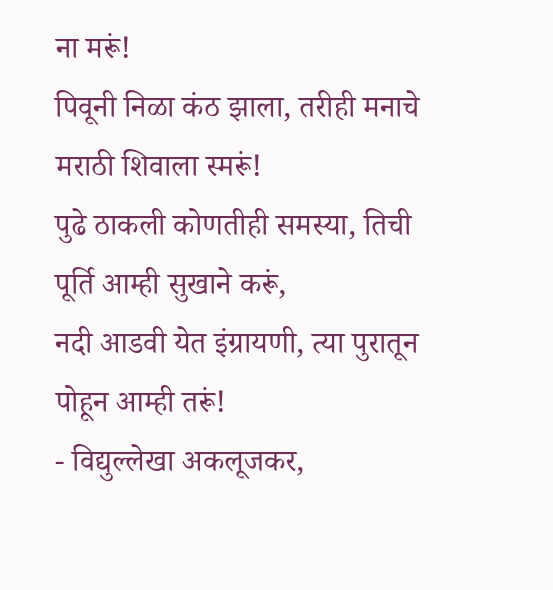ना मरूं!
पिवूनी निळा कंठ झाला, तरीही मनाचे मराठी शिवाला स्मरूं!
पुढे ठाकली कोणतीही समस्या, तिची पूर्ति आम्ही सुखाने करूं,
नदी आडवी येत इंग्रायणी, त्या पुरातून पोहून आम्ही तरूं!
- विद्युल्लेखा अकलूजकर,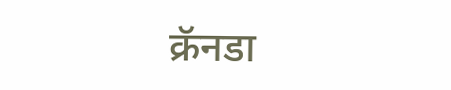क्रॅनडा